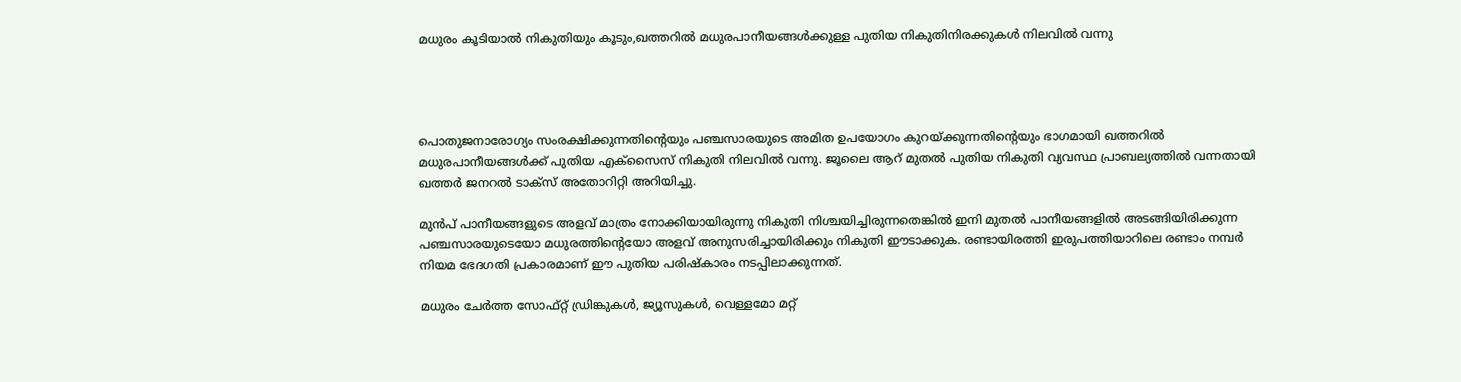മധുരം കൂടിയാൽ നികുതിയും കൂടും,ഖത്തറിൽ മധുരപാനീയങ്ങൾക്കുള്ള പുതിയ നികുതിനിരക്കുകൾ നിലവിൽ വന്നു




പൊതുജനാരോഗ്യം സംരക്ഷിക്കുന്നതിന്റെയും പഞ്ചസാരയുടെ അമിത ഉപയോഗം കുറയ്ക്കുന്നതിന്റെയും ഭാഗമായി ഖത്തറിൽ മധുരപാനീയങ്ങൾക്ക് പുതിയ എക്സൈസ് നികുതി നിലവിൽ വന്നു. ജൂലൈ ആറ് മുതൽ പുതിയ നികുതി വ്യവസ്ഥ പ്രാബല്യത്തിൽ വന്നതായി ഖത്തർ ജനറൽ ടാക്സ് അതോറിറ്റി അറിയിച്ചു.

മുൻപ് പാനീയങ്ങളുടെ അളവ് മാത്രം നോക്കിയായിരുന്നു നികുതി നിശ്ചയിച്ചിരുന്നതെങ്കിൽ ഇനി മുതൽ പാനീയങ്ങളിൽ അടങ്ങിയിരിക്കുന്ന പഞ്ചസാരയുടെയോ മധുരത്തിന്റെയോ അളവ് അനുസരിച്ചായിരിക്കും നികുതി ഈടാക്കുക. രണ്ടായിരത്തി ഇരുപത്തിയാറിലെ രണ്ടാം നമ്പർ നിയമ ഭേദഗതി പ്രകാരമാണ് ഈ പുതിയ പരിഷ്കാരം നടപ്പിലാക്കുന്നത്.

മധുരം ചേർത്ത സോഫ്റ്റ് ഡ്രിങ്കുകൾ, ജ്യൂസുകൾ, വെള്ളമോ മറ്റ്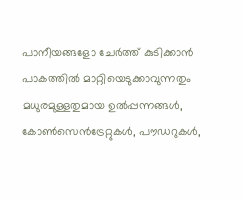പാനീയങ്ങളോ ചേർത്ത് കുടിക്കാൻ പാകത്തിൽ മാറ്റിയെടുക്കാവുന്നതും മധുരമുള്ളതുമായ ഉൽപ്പന്നങ്ങൾ, കോൺസെൻട്രേറ്റുകൾ, പൗഡറുകൾ,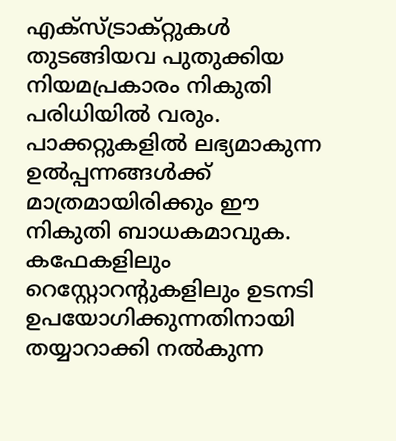എക്സ്ട്രാക്റ്റുകൾ തുടങ്ങിയവ പുതുക്കിയ നിയമപ്രകാരം നികുതി പരിധിയിൽ വരും. പാക്കറ്റുകളിൽ ലഭ്യമാകുന്ന ഉൽപ്പന്നങ്ങൾക്ക് മാത്രമായിരിക്കും ഈ നികുതി ബാധകമാവുക. കഫേകളിലും റെസ്റ്റോറന്റുകളിലും ഉടനടി ഉപയോഗിക്കുന്നതിനായി തയ്യാറാക്കി നൽകുന്ന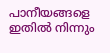പാനീയങ്ങളെ ഇതിൽ നിന്നും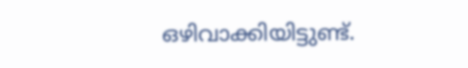ഒഴിവാക്കിയിട്ടുണ്ട്.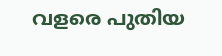വളരെ പുതിയ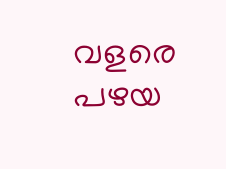വളരെ പഴയ